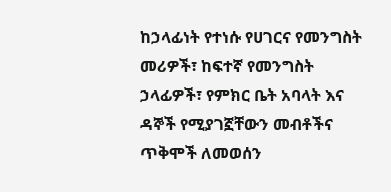ከኃላፊነት የተነሱ የሀገርና የመንግስት መሪዎች፣ ከፍተኛ የመንግስት ኃላፊዎች፣ የምክር ቤት አባላት እና ዳኞች የሚያገኟቸውን መብቶችና ጥቅሞች ለመወሰን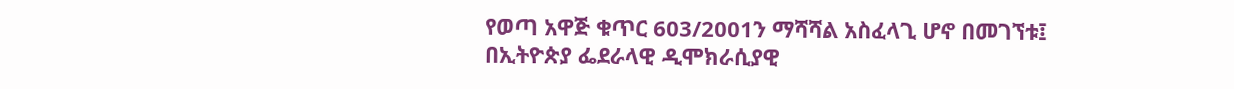የወጣ አዋጅ ቁጥር 603/2001ን ማሻሻል አስፈላጊ ሆኖ በመገኘቱ፤
በኢትዮጵያ ፌደራላዊ ዲሞክራሲያዊ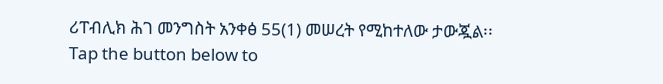ሪፐብሊክ ሕገ መንግስት አንቀፅ 55(1) መሠረት የሚከተለው ታውጇል፡፡
Tap the button below to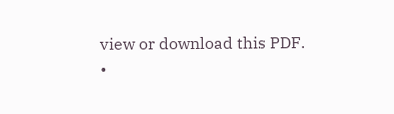view or download this PDF.
•